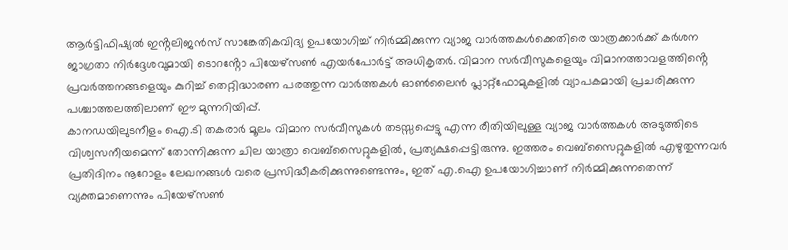ആർട്ടിഫിഷ്യൽ ഇൻ്റലിജൻസ് സാങ്കേതികവിദ്യ ഉപയോഗിച്ച് നിർമ്മിക്കുന്ന വ്യാജ വാർത്തകൾക്കെതിരെ യാത്രക്കാർക്ക് കർശന ജാഗ്രതാ നിർദ്ദേശവുമായി ടൊറൻ്റോ പിയേഴ്സൺ എയർപോർട്ട് അധികൃതർ. വിമാന സർവീസുകളെയും വിമാനത്താവളത്തിൻ്റെ പ്രവർത്തനങ്ങളെയും കുറിച്ച് തെറ്റിദ്ധാരണ പരത്തുന്ന വാർത്തകൾ ഓൺലൈൻ പ്ലാറ്റ്ഫോമുകളിൽ വ്യാപകമായി പ്രചരിക്കുന്ന പശ്ചാത്തലത്തിലാണ് ഈ മുന്നറിയിപ്പ്.
കാനഡയിലുടനീളം ഐ.ടി തകരാർ മൂലം വിമാന സർവീസുകൾ തടസ്സപ്പെട്ടു എന്ന രീതിയിലുള്ള വ്യാജ വാർത്തകൾ അടുത്തിടെ വിശ്വസനീയമെന്ന് തോന്നിക്കുന്ന ചില യാത്രാ വെബ്സൈറ്റുകളിൽ, പ്രത്യക്ഷപ്പെട്ടിരുന്നു. ഇത്തരം വെബ്സൈറ്റുകളിൽ എഴുതുന്നവർ പ്രതിദിനം നൂറോളം ലേഖനങ്ങൾ വരെ പ്രസിദ്ധീകരിക്കുന്നുണ്ടെന്നും, ഇത് എ.ഐ ഉപയോഗിച്ചാണ് നിർമ്മിക്കുന്നതെന്ന് വ്യക്തമാണെന്നും പിയേഴ്സൺ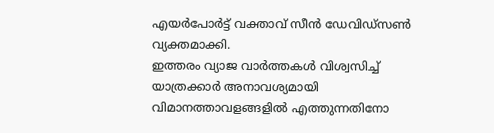എയർപോർട്ട് വക്താവ് സീൻ ഡേവിഡ്സൺ വ്യക്തമാക്കി.
ഇത്തരം വ്യാജ വാർത്തകൾ വിശ്വസിച്ച് യാത്രക്കാർ അനാവശ്യമായി വിമാനത്താവളങ്ങളിൽ എത്തുന്നതിനോ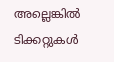അല്ലെങ്കിൽ ടിക്കറ്റുകൾ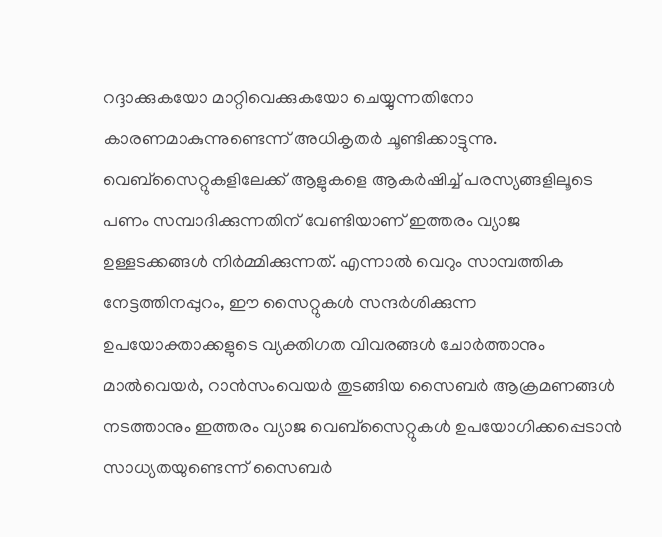റദ്ദാക്കുകയോ മാറ്റിവെക്കുകയോ ചെയ്യുന്നതിനോ കാരണമാകുന്നുണ്ടെന്ന് അധികൃതർ ചൂണ്ടിക്കാട്ടുന്നു.
വെബ്സൈറ്റുകളിലേക്ക് ആളുകളെ ആകർഷിച്ച് പരസ്യങ്ങളിലൂടെ പണം സമ്പാദിക്കുന്നതിന് വേണ്ടിയാണ് ഇത്തരം വ്യാജ ഉള്ളടക്കങ്ങൾ നിർമ്മിക്കുന്നത്. എന്നാൽ വെറും സാമ്പത്തിക നേട്ടത്തിനപ്പുറം, ഈ സൈറ്റുകൾ സന്ദർശിക്കുന്ന ഉപയോക്താക്കളുടെ വ്യക്തിഗത വിവരങ്ങൾ ചോർത്താനും മാൽവെയർ, റാൻസംവെയർ തുടങ്ങിയ സൈബർ ആക്രമണങ്ങൾ നടത്താനും ഇത്തരം വ്യാജ വെബ്സൈറ്റുകൾ ഉപയോഗിക്കപ്പെടാൻ സാധ്യതയുണ്ടെന്ന് സൈബർ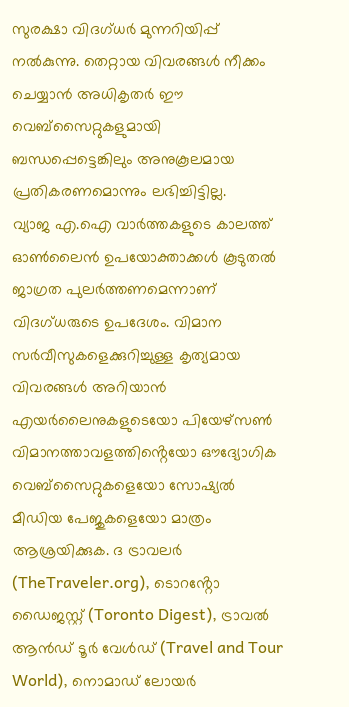സുരക്ഷാ വിദഗ്ധർ മുന്നറിയിപ്പ് നൽകുന്നു. തെറ്റായ വിവരങ്ങൾ നീക്കം ചെയ്യാൻ അധികൃതർ ഈ വെബ്സൈറ്റുകളുമായി ബന്ധപ്പെട്ടെങ്കിലും അനുകൂലമായ പ്രതികരണമൊന്നും ലഭിച്ചിട്ടില്ല.
വ്യാജ എ.ഐ വാർത്തകളുടെ കാലത്ത് ഓൺലൈൻ ഉപയോക്താക്കൾ കൂടുതൽ ജാഗ്രത പുലർത്തണമെന്നാണ് വിദഗ്ധരുടെ ഉപദേശം. വിമാന സർവീസുകളെക്കുറിച്ചുള്ള കൃത്യമായ വിവരങ്ങൾ അറിയാൻ എയർലൈനുകളുടെയോ പിയേഴ്സൺ വിമാനത്താവളത്തിൻ്റെയോ ഔദ്യോഗിക വെബ്സൈറ്റുകളെയോ സോഷ്യൽ മീഡിയ പേജുകളെയോ മാത്രം ആശ്രയിക്കുക. ദ ട്രാവലർ (TheTraveler.org), ടൊറൻ്റോ ഡൈജസ്റ്റ് (Toronto Digest), ട്രാവൽ ആൻഡ് ടൂർ വേൾഡ് (Travel and Tour World), നൊമാഡ് ലോയർ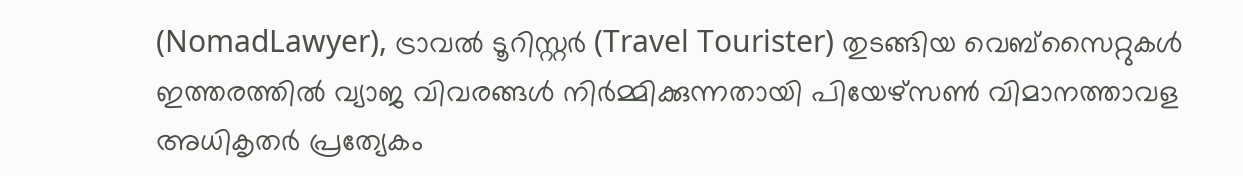(NomadLawyer), ട്രാവൽ ടൂറിസ്റ്റർ (Travel Tourister) തുടങ്ങിയ വെബ്സൈറ്റുകൾ ഇത്തരത്തിൽ വ്യാജ വിവരങ്ങൾ നിർമ്മിക്കുന്നതായി പിയേഴ്സൺ വിമാനത്താവള അധികൃതർ പ്രത്യേകം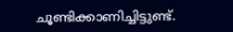ചൂണ്ടിക്കാണിച്ചിട്ടുണ്ട്.